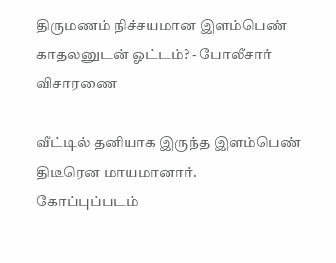திருமணம் நிச்சயமான இளம்பெண் காதலனுடன் ஓட்டம்? - போலீசார் விசாரணை

வீட்டில் தனியாக இருந்த இளம்பெண் திடீரென மாயமானார்.
கோப்புப்படம்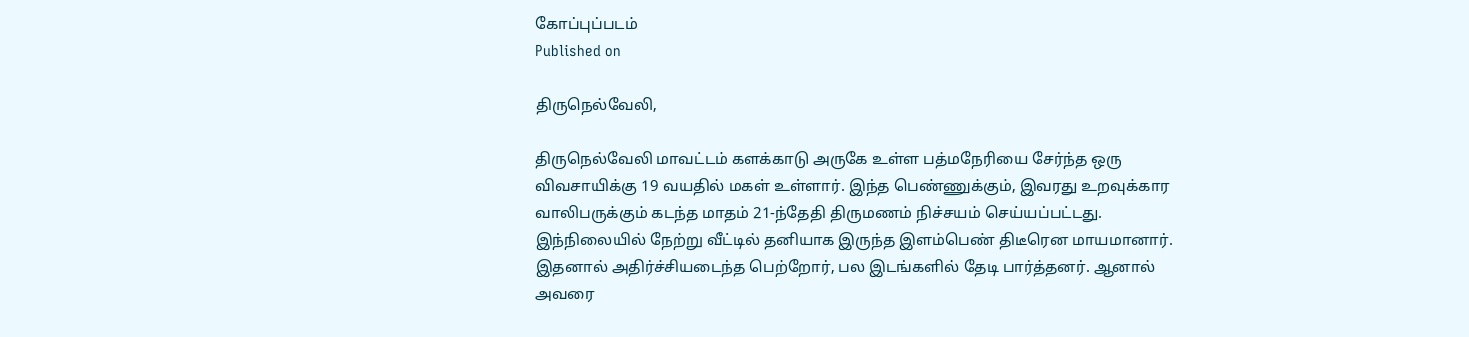கோப்புப்படம்
Published on

திருநெல்வேலி,

திருநெல்வேலி மாவட்டம் களக்காடு அருகே உள்ள பத்மநேரியை சேர்ந்த ஒரு விவசாயிக்கு 19 வயதில் மகள் உள்ளார். இந்த பெண்ணுக்கும், இவரது உறவுக்கார வாலிபருக்கும் கடந்த மாதம் 21-ந்தேதி திருமணம் நிச்சயம் செய்யப்பட்டது. இந்நிலையில் நேற்று வீட்டில் தனியாக இருந்த இளம்பெண் திடீரென மாயமானார். இதனால் அதிர்ச்சியடைந்த பெற்றோர், பல இடங்களில் தேடி பார்த்தனர். ஆனால் அவரை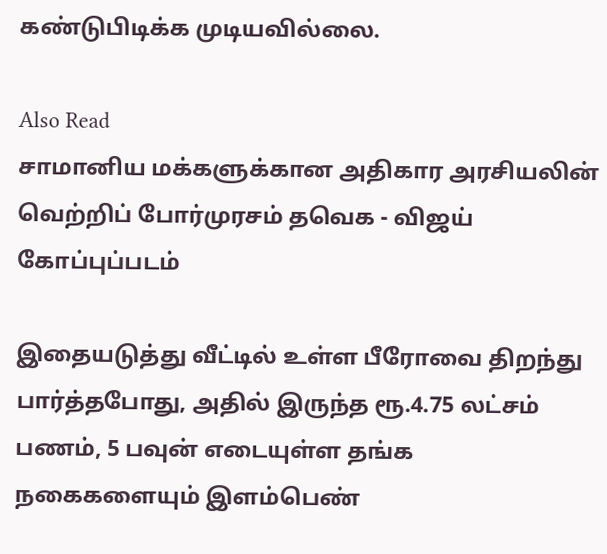கண்டுபிடிக்க முடியவில்லை.

Also Read
சாமானிய மக்களுக்கான அதிகார அரசியலின் வெற்றிப் போர்முரசம் தவெக - விஜய்
கோப்புப்படம்

இதையடுத்து வீட்டில் உள்ள பீரோவை திறந்து பார்த்தபோது, அதில் இருந்த ரூ.4.75 லட்சம் பணம், 5 பவுன் எடையுள்ள தங்க நகைகளையும் இளம்பெண்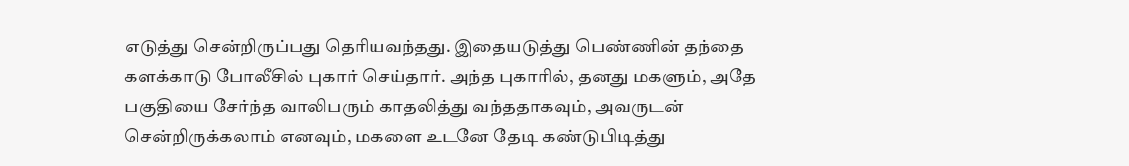எடுத்து சென்றிருப்பது தெரியவந்தது. இதையடுத்து பெண்ணின் தந்தை களக்காடு போலீசில் புகார் செய்தார். அந்த புகாரில், தனது மகளும், அதே பகுதியை சேர்ந்த வாலிபரும் காதலித்து வந்ததாகவும், அவருடன் சென்றிருக்கலாம் எனவும், மகளை உடனே தேடி கண்டுபிடித்து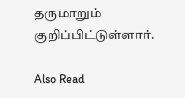தருமாறும் குறிப்பிட்டுள்ளார்.

Also Read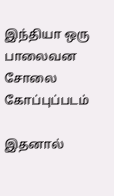இந்தியா ஒரு பாலைவன சோலை
கோப்புப்படம்

இதனால்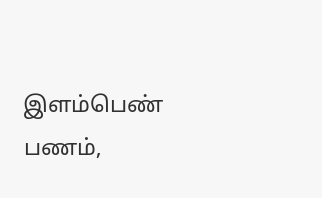இளம்பெண் பணம்,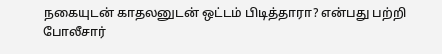நகையுடன் காதலனுடன் ஒட்டம் பிடித்தாரா? என்பது பற்றி போலீசார்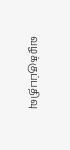வழக்குப்பதிவு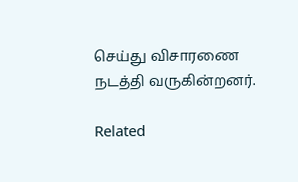செய்து விசாரணை நடத்தி வருகின்றனர்.

Related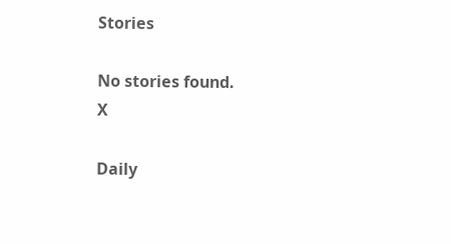Stories

No stories found.
X

Daily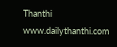Thanthi
www.dailythanthi.com